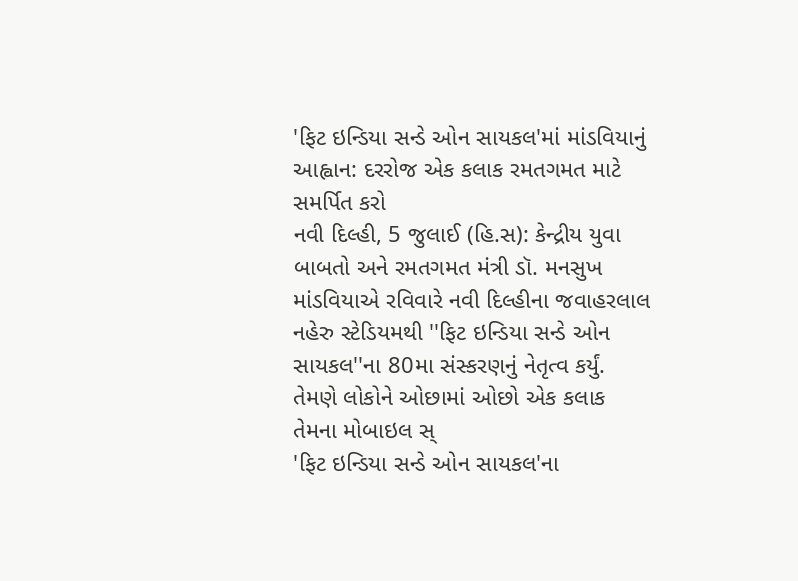'ફિટ ઇન્ડિયા સન્ડે ઓન સાયકલ'માં માંડવિયાનું આહ્વાન: દરરોજ એક કલાક રમતગમત માટે સમર્પિત કરો
નવી દિલ્હી, 5 જુલાઈ (હિ.સ): કેન્દ્રીય યુવા બાબતો અને રમતગમત મંત્રી ડૉ. મનસુખ માંડવિયાએ રવિવારે નવી દિલ્હીના જવાહરલાલ નહેરુ સ્ટેડિયમથી ''ફિટ ઇન્ડિયા સન્ડે ઓન સાયકલ''ના 80મા સંસ્કરણનું નેતૃત્વ કર્યું. તેમણે લોકોને ઓછામાં ઓછો એક કલાક તેમના મોબાઇલ સ્
'ફિટ ઇન્ડિયા સન્ડે ઓન સાયકલ'ના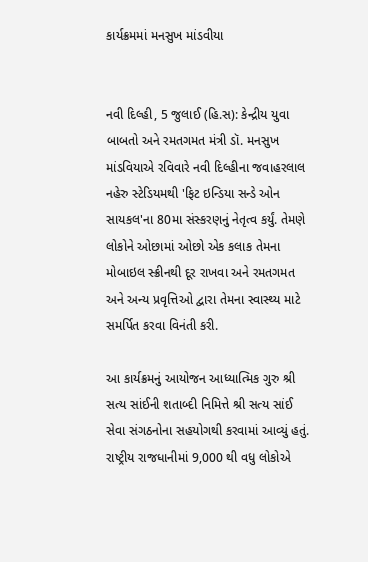કાર્યક્રમમાં મનસુખ માંડવીયા


નવી દિલ્હી, 5 જુલાઈ (હિ.સ): કેન્દ્રીય યુવા બાબતો અને રમતગમત મંત્રી ડૉ. મનસુખ માંડવિયાએ રવિવારે નવી દિલ્હીના જવાહરલાલ નહેરુ સ્ટેડિયમથી 'ફિટ ઇન્ડિયા સન્ડે ઓન સાયકલ'ના 80મા સંસ્કરણનું નેતૃત્વ કર્યું. તેમણે લોકોને ઓછામાં ઓછો એક કલાક તેમના મોબાઇલ સ્ક્રીનથી દૂર રાખવા અને રમતગમત અને અન્ય પ્રવૃત્તિઓ દ્વારા તેમના સ્વાસ્થ્ય માટે સમર્પિત કરવા વિનંતી કરી.

આ કાર્યક્રમનું આયોજન આધ્યાત્મિક ગુરુ શ્રી સત્ય સાંઈની શતાબ્દી નિમિત્તે શ્રી સત્ય સાંઈ સેવા સંગઠનોના સહયોગથી કરવામાં આવ્યું હતું. રાષ્ટ્રીય રાજધાનીમાં 9,000 થી વધુ લોકોએ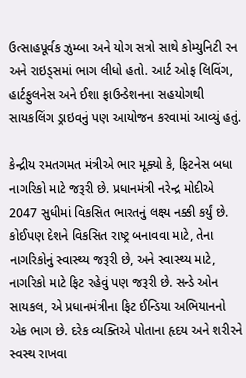ઉત્સાહપૂર્વક ઝુમ્બા અને યોગ સત્રો સાથે કોમ્યુનિટી રન અને રાઇડ્સમાં ભાગ લીધો હતો. આર્ટ ઓફ લિવિંગ, હાર્ટફુલનેસ અને ઈશા ફાઉન્ડેશનના સહયોગથી સાયકલિંગ ડ્રાઇવનું પણ આયોજન કરવામાં આવ્યું હતું.

કેન્દ્રીય રમતગમત મંત્રીએ ભાર મૂક્યો કે, ફિટનેસ બધા નાગરિકો માટે જરૂરી છે. પ્રધાનમંત્રી નરેન્દ્ર મોદીએ 2047 સુધીમાં વિકસિત ભારતનું લક્ષ્ય નક્કી કર્યું છે. કોઈપણ દેશને વિકસિત રાષ્ટ્ર બનાવવા માટે, તેના નાગરિકોનું સ્વાસ્થ્ય જરૂરી છે, અને સ્વાસ્થ્ય માટે, નાગરિકો માટે ફિટ રહેવું પણ જરૂરી છે. સન્ડે ઓન સાયકલ, એ પ્રધાનમંત્રીના ફિટ ઈન્ડિયા અભિયાનનો એક ભાગ છે. દરેક વ્યક્તિએ પોતાના હૃદય અને શરીરને સ્વસ્થ રાખવા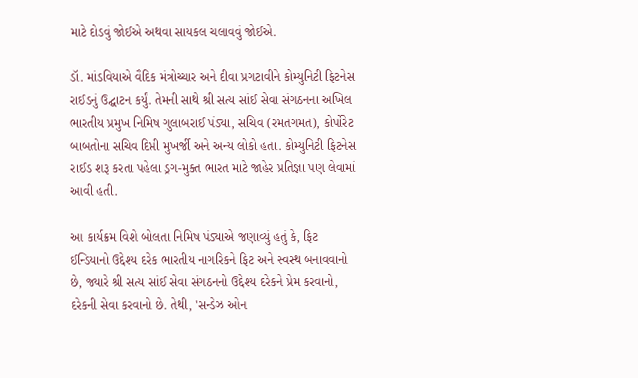માટે દોડવું જોઈએ અથવા સાયકલ ચલાવવું જોઈએ.

ડૉ. માંડવિયાએ વૈદિક મંત્રોચ્ચાર અને દીવા પ્રગટાવીને કોમ્યુનિટી ફિટનેસ રાઈડનું ઉદ્ઘાટન કર્યું. તેમની સાથે શ્રી સત્ય સાંઈ સેવા સંગઠનના અખિલ ભારતીય પ્રમુખ નિમિષ ગુલાબરાઈ પંડ્યા, સચિવ (રમતગમત), કોર્પોરેટ બાબતોના સચિવ દિપ્તી મુખર્જી અને અન્ય લોકો હતા. કોમ્યુનિટી ફિટનેસ રાઈડ શરૂ કરતા પહેલા ડ્રગ-મુક્ત ભારત માટે જાહેર પ્રતિજ્ઞા પણ લેવામાં આવી હતી.

આ કાર્યક્રમ વિશે બોલતા નિમિષ પંડ્યાએ જણાવ્યું હતું કે, ફિટ ઈન્ડિયાનો ઉદ્દેશ્ય દરેક ભારતીય નાગરિકને ફિટ અને સ્વસ્થ બનાવવાનો છે, જ્યારે શ્રી સત્ય સાંઈ સેવા સંગઠનનો ઉદ્દેશ્ય દરેકને પ્રેમ કરવાનો, દરેકની સેવા કરવાનો છે. તેથી, 'સન્ડેઝ ઓન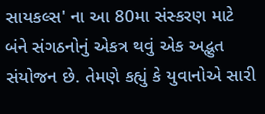સાયકલ્સ' ના આ 80મા સંસ્કરણ માટે બંને સંગઠનોનું એકત્ર થવું એક અદ્ભુત સંયોજન છે. તેમણે કહ્યું કે યુવાનોએ સારી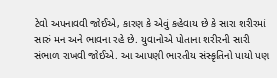ટેવો અપનાવવી જોઈએ, કારણ કે એવું કહેવાય છે કે સારા શરીરમાં સારું મન અને ભાવના રહે છે. યુવાનોએ પોતાના શરીરની સારી સંભાળ રાખવી જોઈએ. આ આપણી ભારતીય સંસ્કૃતિનો પાયો પણ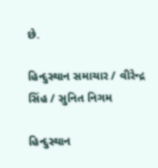છે.

હિન્દુસ્થાન સમાચાર / વીરેન્દ્ર સિંહ / સુનિત નિગમ

હિન્દુસ્થાન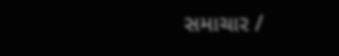સમાચાર /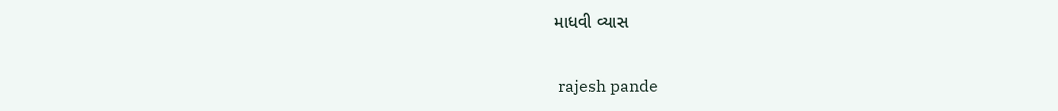માધવી વ્યાસ


 rajesh pande